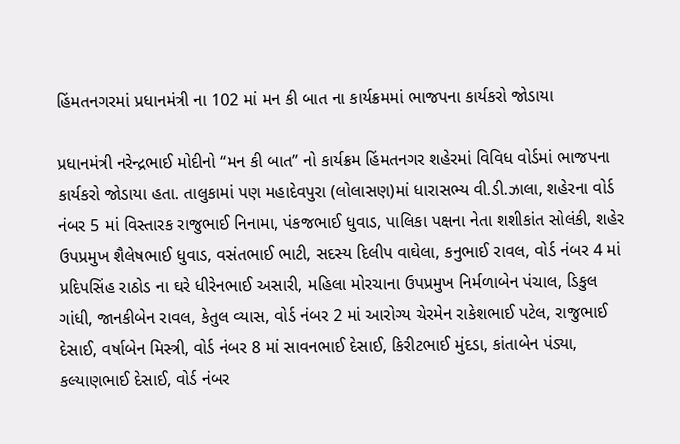હિંમતનગરમાં પ્રધાનમંત્રી ના 102 માં મન કી બાત ના કાર્યક્રમમાં ભાજપના કાર્યકરો જોડાયા

પ્રધાનમંત્રી નરેન્દ્રભાઈ મોદીનો “મન કી બાત” નો કાર્યક્રમ હિંમતનગર શહેરમાં વિવિધ વોર્ડમાં ભાજપના કાર્યકરો જોડાયા હતા. તાલુકામાં પણ મહાદેવપુરા (લોલાસણ)માં ધારાસભ્ય વી.ડી.ઝાલા, શહેરના વોર્ડ નંબર 5 માં વિસ્તારક રાજુભાઈ નિનામા, પંકજભાઈ ધુવાડ, પાલિકા પક્ષના નેતા શશીકાંત સોલંકી, શહેર ઉપપ્રમુખ શૈલેષભાઈ ધુવાડ, વસંતભાઈ ભાટી, સદસ્ય દિલીપ વાઘેલા, કનુભાઈ રાવલ, વોર્ડ નંબર 4 માં પ્રદિપસિંહ રાઠોડ ના ઘરે ધીરેનભાઈ અસારી, મહિલા મોરચાના ઉપપ્રમુખ નિર્મળાબેન પંચાલ, ડિકુલ ગાંધી, જાનકીબેન રાવલ, કેતુલ વ્યાસ, વોર્ડ નંબર 2 માં આરોગ્ય ચેરમેન રાકેશભાઈ પટેલ, રાજુભાઈ દેસાઈ, વર્ષાબેન મિસ્ત્રી, વોર્ડ નંબર 8 માં સાવનભાઈ દેસાઈ, કિરીટભાઈ મુંદડા, કાંતાબેન પંડ્યા, કલ્યાણભાઈ દેસાઈ, વોર્ડ નંબર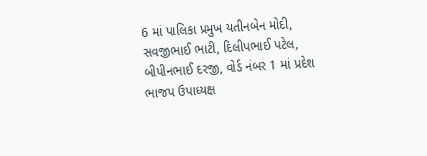6 માં પાલિકા પ્રમુખ યતીનબેન મોદી, સવજીભાઈ ભાટી, દિલીપભાઈ પટેલ, બીપીનભાઈ દરજી, વોર્ડ નંબર 1 માં પ્રદેશ ભાજપ ઉપાધ્યક્ષ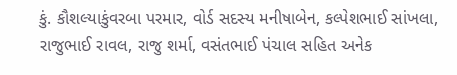કું. કૌશલ્યાકુંવરબા પરમાર, વોર્ડ સદસ્ય મનીષાબેન, કલ્પેશભાઈ સાંખલા, રાજુભાઈ રાવલ, રાજુ શર્મા, વસંતભાઈ પંચાલ સહિત અનેક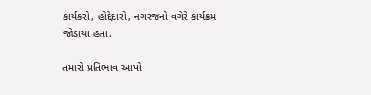કાર્યકરો, હોદ્દેદારો, નગરજનો વગેરે કાર્યક્રમ જોડાયા હતા.

તમારો પ્રતિભાવ આપો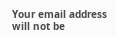Your email address will not be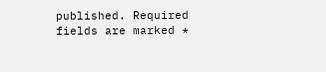published. Required fields are marked *